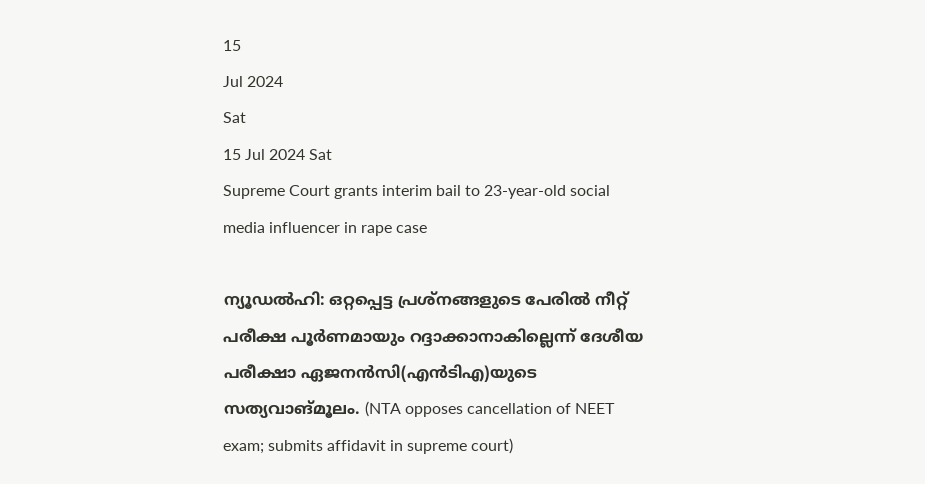15
Jul 2024
Sat
15 Jul 2024 Sat
Supreme Court grants interim bail to 23-year-old social media influencer in rape case

ന്യൂഡല്‍ഹി: ഒറ്റപ്പെട്ട പ്രശ്‌നങ്ങളുടെ പേരില്‍ നീറ്റ് പരീക്ഷ പൂര്‍ണമായും റദ്ദാക്കാനാകില്ലെന്ന് ദേശീയ പരീക്ഷാ ഏജനന്‍സി(എന്‍ടിഎ)യുടെ സത്യവാങ്മൂലം. (NTA opposes cancellation of NEET exam; submits affidavit in supreme court)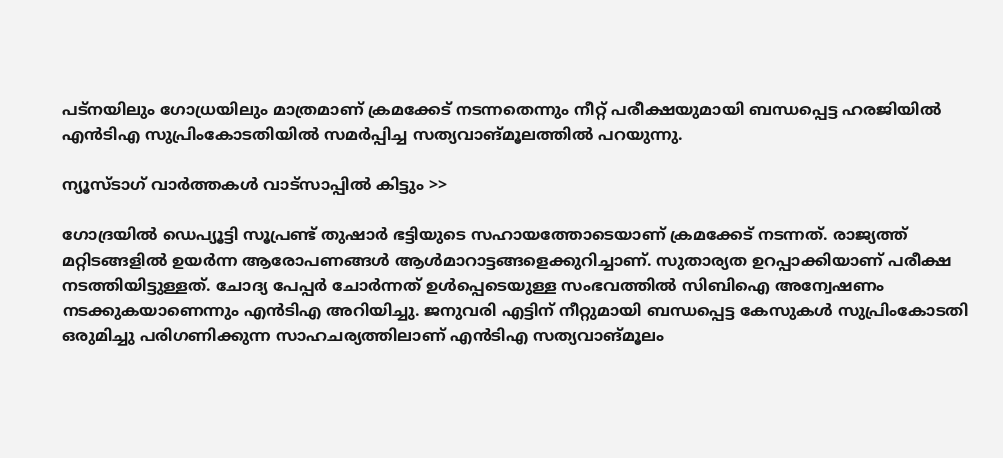പട്‌നയിലും ഗോധ്രയിലും മാത്രമാണ് ക്രമക്കേട് നടന്നതെന്നും നീറ്റ് പരീക്ഷയുമായി ബന്ധപ്പെട്ട ഹരജിയില്‍ എന്‍ടിഎ സുപ്രിംകോടതിയില്‍ സമര്‍പ്പിച്ച സത്യവാങ്മൂലത്തില്‍ പറയുന്നു.

ന്യൂസ്ടാഗ് വാര്‍ത്തകള്‍ വാട്‌സാപ്പില്‍ കിട്ടും >>

ഗോദ്രയില്‍ ഡെപ്യൂട്ടി സൂപ്രണ്ട് തുഷാര്‍ ഭട്ടിയുടെ സഹായത്തോടെയാണ് ക്രമക്കേട് നടന്നത്. രാജ്യത്ത് മറ്റിടങ്ങളില്‍ ഉയര്‍ന്ന ആരോപണങ്ങള്‍ ആള്‍മാറാട്ടങ്ങളെക്കുറിച്ചാണ്. സുതാര്യത ഉറപ്പാക്കിയാണ് പരീക്ഷ നടത്തിയിട്ടുള്ളത്. ചോദ്യ പേപ്പര്‍ ചോര്‍ന്നത് ഉള്‍പ്പെടെയുള്ള സംഭവത്തില്‍ സിബിഐ അന്വേഷണം നടക്കുകയാണെന്നും എന്‍ടിഎ അറിയിച്ചു. ജനുവരി എട്ടിന് നീറ്റുമായി ബന്ധപ്പെട്ട കേസുകള്‍ സുപ്രിംകോടതി ഒരുമിച്ചു പരിഗണിക്കുന്ന സാഹചര്യത്തിലാണ് എന്‍ടിഎ സത്യവാങ്മൂലം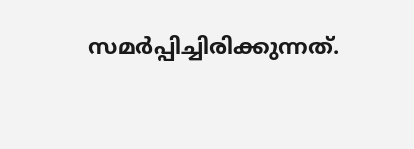സമര്‍പ്പിച്ചിരിക്കുന്നത്.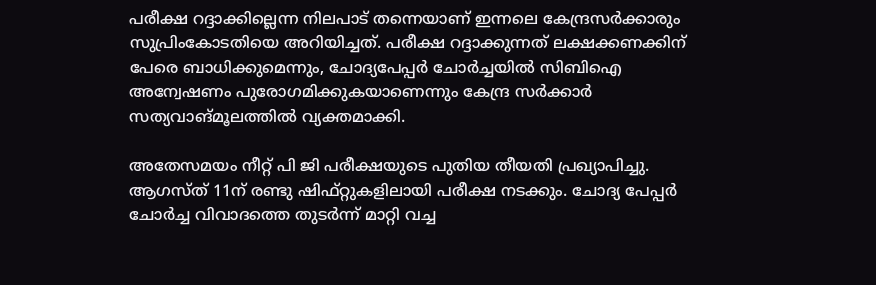പരീക്ഷ റദ്ദാക്കില്ലെന്ന നിലപാട് തന്നെയാണ് ഇന്നലെ കേന്ദ്രസര്‍ക്കാരും സുപ്രിംകോടതിയെ അറിയിച്ചത്. പരീക്ഷ റദ്ദാക്കുന്നത് ലക്ഷക്കണക്കിന് പേരെ ബാധിക്കുമെന്നും, ചോദ്യപേപ്പര്‍ ചോര്‍ച്ചയില്‍ സിബിഐ അന്വേഷണം പുരോഗമിക്കുകയാണെന്നും കേന്ദ്ര സര്‍ക്കാര്‍ സത്യവാങ്മൂലത്തില്‍ വ്യക്തമാക്കി.

അതേസമയം നീറ്റ് പി ജി പരീക്ഷയുടെ പുതിയ തീയതി പ്രഖ്യാപിച്ചു. ആഗസ്ത് 11ന് രണ്ടു ഷിഫ്റ്റുകളിലായി പരീക്ഷ നടക്കും. ചോദ്യ പേപ്പര്‍ ചോര്‍ച്ച വിവാദത്തെ തുടര്‍ന്ന് മാറ്റി വച്ച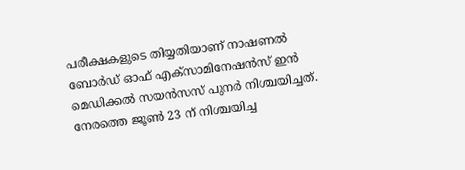പരീക്ഷകളുടെ തിയ്യതിയാണ് നാഷണല്‍ ബോര്‍ഡ് ഓഫ് എക്സാമിനേഷന്‍സ് ഇന്‍ മെഡിക്കല്‍ സയന്‍സസ് പുനര്‍ നിശ്ചയിച്ചത്. നേരത്തെ ജൂണ്‍ 23 ന് നിശ്ചയിച്ച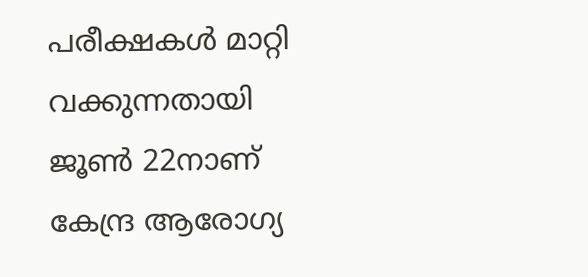പരീക്ഷകള്‍ മാറ്റി വക്കുന്നതായി ജൂണ്‍ 22നാണ് കേന്ദ്ര ആരോഗ്യ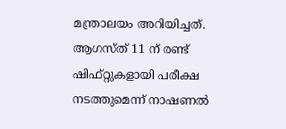മന്ത്രാലയം അറിയിച്ചത്. ആഗസ്ത് 11 ന് രണ്ട് ഷിഫ്റ്റുകളായി പരീക്ഷ നടത്തുമെന്ന് നാഷണല്‍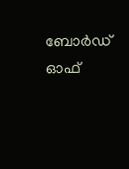ബോര്‍ഡ് ഓഫ്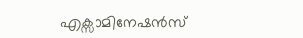എക്സാമിനേഷന്‍സ്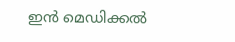ഇന്‍ മെഡിക്കല്‍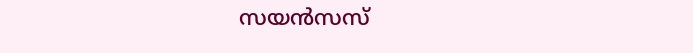സയന്‍സസ്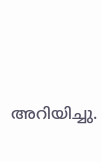അറിയിച്ചു.